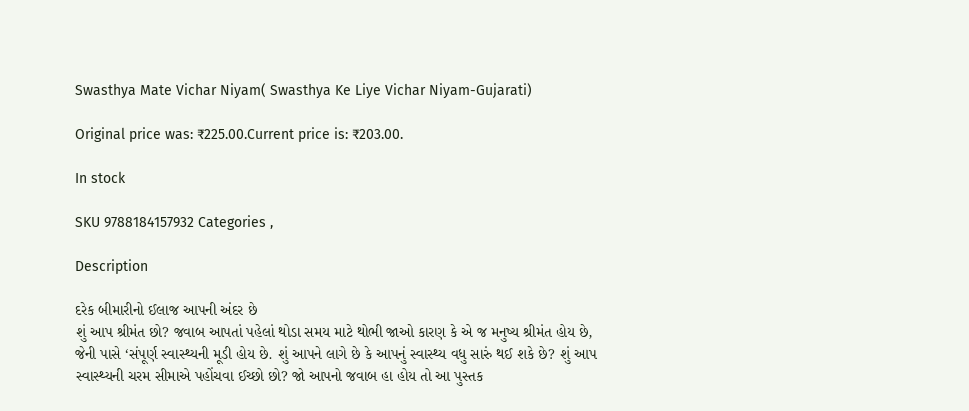Swasthya Mate Vichar Niyam( Swasthya Ke Liye Vichar Niyam-Gujarati)

Original price was: ₹225.00.Current price is: ₹203.00.

In stock

SKU 9788184157932 Categories ,

Description

દરેક બીમારીનો ઈલાજ આપની અંદર છે
શું આપ શ્રીમંત છો? જવાબ આપતાં પહેલાં થોડા સમય માટે થોભી જાઓ કારણ કે એ જ મનુષ્ય શ્રીમંત હોય છે, જેની પાસે ‘સંપૂર્ણ સ્વાસ્થ્યની મૂડી હોય છે. શું આપને લાગે છે કે આપનું સ્વાસ્થ્ય વધુ સારું થઈ શકે છે? શું આપ સ્વાસ્થ્યની ચરમ સીમાએ પહોંચવા ઈચ્છો છો? જો આપનો જવાબ હા હોય તો આ પુસ્તક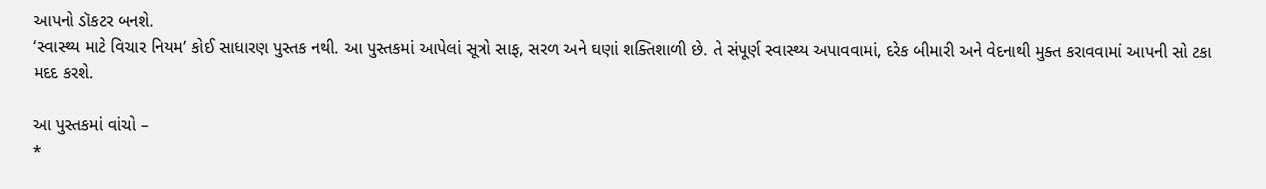આપનો ડૉકટર બનશે.
‘સ્વાસ્થ્ય માટે વિચાર નિયમ’ કોઈ સાધારણ પુસ્તક નથી. આ પુસ્તકમાં આપેલાં સૂત્રો સાફ, સરળ અને ઘણાં શક્તિશાળી છે. તે સંપૂર્ણ સ્વાસ્થ્ય અપાવવામાં, દરેક બીમારી અને વેદનાથી મુક્ત કરાવવામાં આપની સો ટકા મદદ કરશે.

આ પુસ્તકમાં વાંચો –
*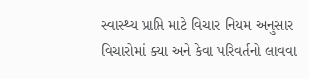સ્વાસ્થ્ય પ્રાપ્તિ માટે વિચાર નિયમ અનુસાર વિચારોમાં ક્યા અને કેવા પરિવર્તનો લાવવા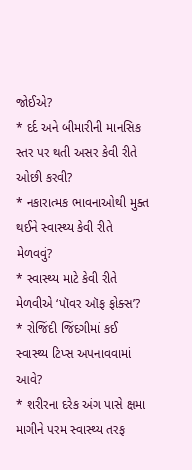જોઈએ?
* દર્દ અને બીમારીની માનસિક સ્તર પર થતી અસર કેવી રીતે ઓછી કરવી?
* નકારાત્મક ભાવનાઓથી મુક્ત થઈને સ્વાસ્થ્ય કેવી રીતે મેળવવું?
* સ્વાસ્થ્ય માટે કેવી રીતે મેળવીએ ‘પૉવર ઑફ ફોક્સ’?
* રોજિંદી જિંદગીમાં કઈ સ્વાસ્થ્ય ટિપ્સ અપનાવવામાં આવે?
* શરીરના દરેક અંગ પાસે ક્ષમા માગીને પરમ સ્વાસ્થ્ય તરફ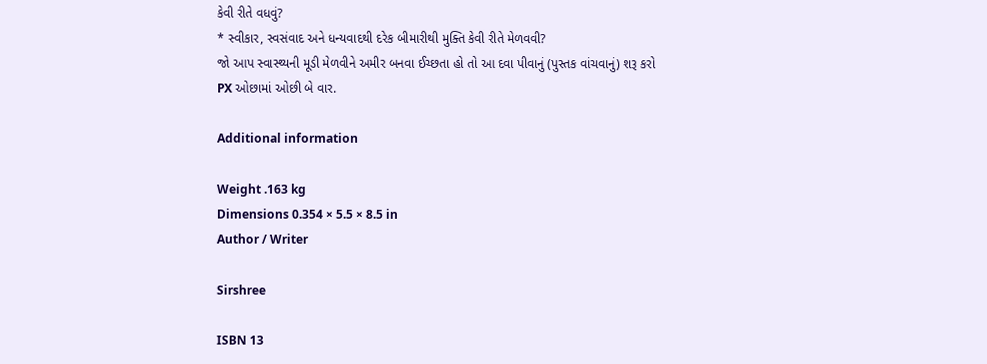કેવી રીતે વધવું?
* સ્વીકાર, સ્વસંવાદ અને ધન્યવાદથી દરેક બીમારીથી મુક્તિ કેવી રીતે મેળવવી?
જો આપ સ્વાસ્થ્યની મૂડી મેળવીને અમીર બનવા ઈચ્છતા હો તો આ દવા પીવાનું (પુસ્તક વાંચવાનું) શરૂ કરો
PX ઓછામાં ઓછી બે વાર.

Additional information

Weight .163 kg
Dimensions 0.354 × 5.5 × 8.5 in
Author / Writer

Sirshree

ISBN 13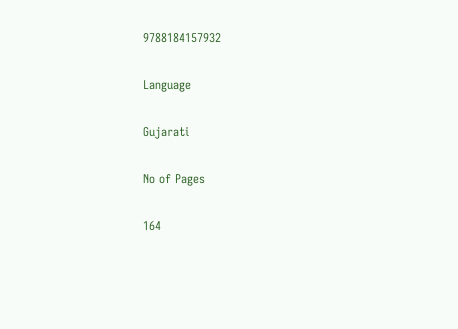9788184157932

Language

Gujarati

No of Pages

164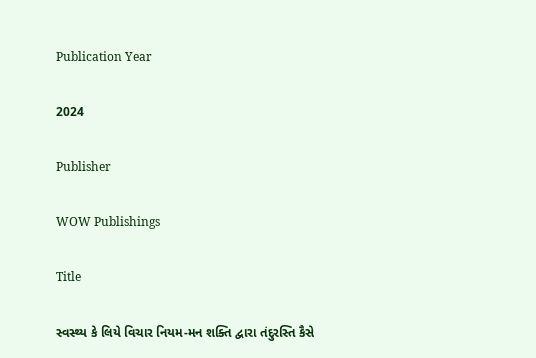Publication Year

2024

Publisher

WOW Publishings

Title

સ્વસ્થ્ય કે લિયે વિચાર નિયમ-મન શક્તિ દ્વારા તંદુરસ્તિ કૈસે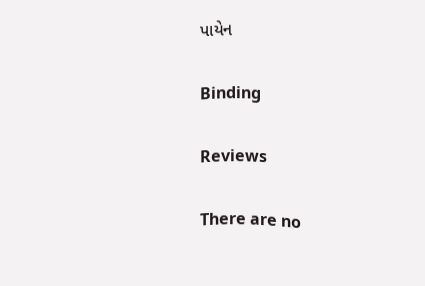પાયેન

Binding

Reviews

There are no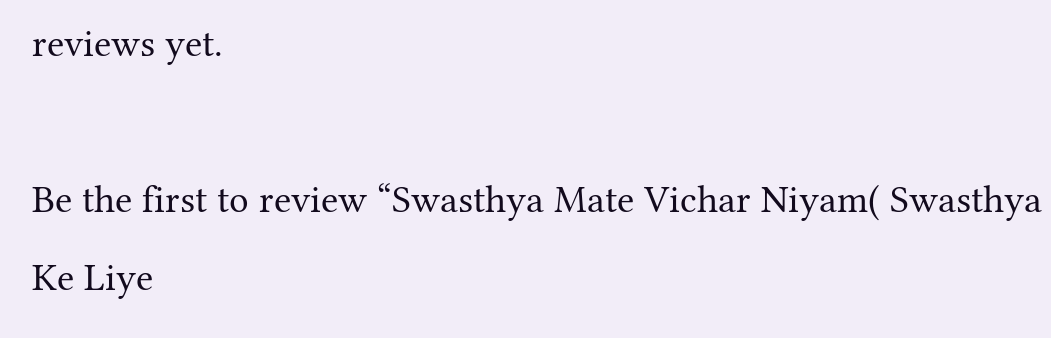reviews yet.

Be the first to review “Swasthya Mate Vichar Niyam( Swasthya Ke Liye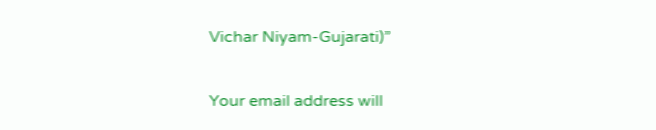Vichar Niyam-Gujarati)”

Your email address will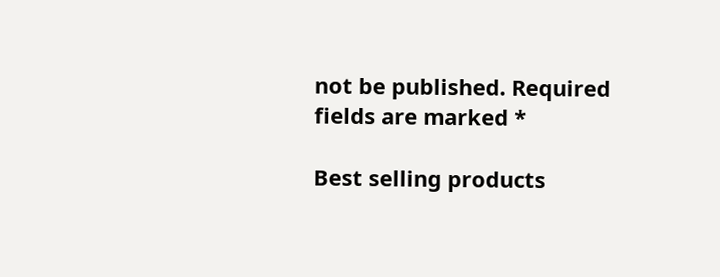not be published. Required fields are marked *

Best selling products